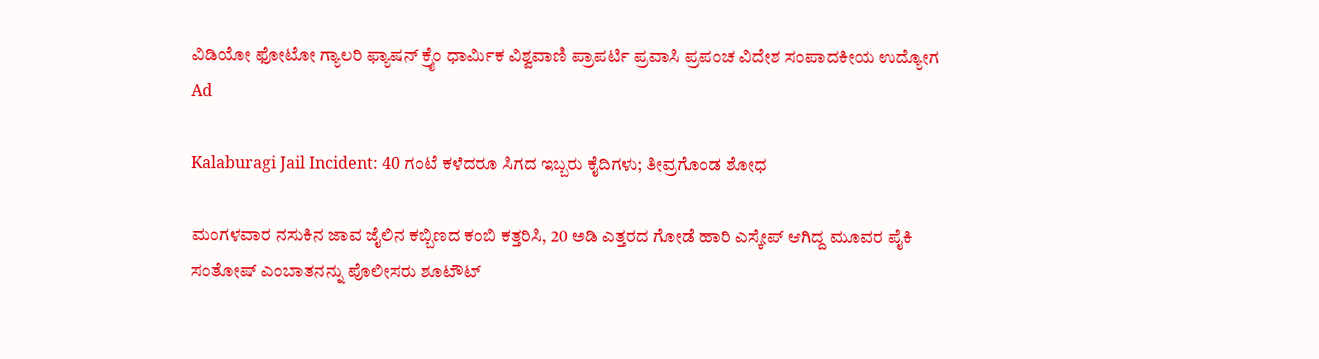ವಿಡಿಯೋ ಫೋಟೋ ಗ್ಯಾಲರಿ ಫ್ಯಾಷನ್ ಕ್ರೈಂ ಧಾರ್ಮಿಕ ವಿಶ್ವವಾಣಿ ಪ್ರಾಪರ್ಟಿ ಪ್ರವಾಸಿ ಪ್ರಪಂಚ ವಿದೇಶ ಸಂಪಾದಕೀಯ ಉದ್ಯೋಗ
Ad

Kalaburagi Jail Incident: 40 ಗಂಟೆ ಕಳೆದರೂ ಸಿಗದ ಇಬ್ಬರು ಕೈದಿಗಳು; ತೀವ್ರಗೊಂಡ ಶೋಧ

ಮಂಗಳವಾರ ನಸುಕಿನ ಜಾವ ಜೈಲಿನ ಕಬ್ಬಿಣದ ಕಂಬಿ ಕತ್ತರಿಸಿ, 20 ಅಡಿ ಎತ್ತರದ ಗೋಡೆ ಹಾರಿ ಎಸ್ಕೇಪ್ ಆಗಿದ್ದ ಮೂವರ ಪೈಕಿ ಸಂತೋಷ್ ಎಂಬಾತನನ್ನು ಪೊಲೀಸರು ಶೂಟೌಟ್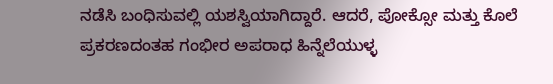ನಡೆಸಿ ಬಂಧಿಸುವಲ್ಲಿ ಯಶಸ್ವಿಯಾಗಿದ್ದಾರೆ. ಆದರೆ, ಪೋಕ್ಸೋ ಮತ್ತು ಕೊಲೆ ಪ್ರಕರಣದಂತಹ ಗಂಭೀರ ಅಪರಾಧ ಹಿನ್ನೆಲೆಯುಳ್ಳ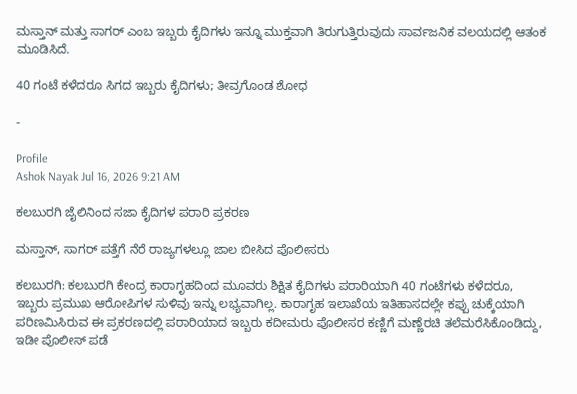ಮಸ್ತಾನ್ ಮತ್ತು ಸಾಗರ್ ಎಂಬ ಇಬ್ಬರು ಕೈದಿಗಳು ಇನ್ನೂ ಮುಕ್ತವಾಗಿ ತಿರುಗುತ್ತಿರುವುದು ಸಾರ್ವಜನಿಕ ವಲಯದಲ್ಲಿ ಆತಂಕ ಮೂಡಿಸಿದೆ.

40 ಗಂಟೆ ಕಳೆದರೂ ಸಿಗದ ಇಬ್ಬರು ಕೈದಿಗಳು; ತೀವ್ರಗೊಂಡ ಶೋಧ

-

Profile
Ashok Nayak Jul 16, 2026 9:21 AM

ಕಲಬುರಗಿ ಜೈಲಿನಿಂದ ಸಜಾ ಕೈದಿಗಳ ಪರಾರಿ ಪ್ರಕರಣ

ಮಸ್ತಾನ್, ಸಾಗರ್ ಪತ್ತೆಗೆ ನೆರೆ ರಾಜ್ಯಗಳಲ್ಲೂ ಜಾಲ ಬೀಸಿದ ಪೊಲೀಸರು

ಕಲಬುರಗಿ: ಕಲಬುರಗಿ ಕೇಂದ್ರ ಕಾರಾಗೃಹದಿಂದ ಮೂವರು ಶಿಕ್ಷಿತ ಕೈದಿಗಳು ಪರಾರಿಯಾಗಿ 40 ಗಂಟೆಗಳು ಕಳೆದರೂ, ಇಬ್ಬರು ಪ್ರಮುಖ ಆರೋಪಿಗಳ ಸುಳಿವು ಇನ್ನು ಲಭ್ಯವಾಗಿಲ್ಲ. ಕಾರಾಗೃಹ ಇಲಾಖೆಯ ಇತಿಹಾಸದಲ್ಲೇ ಕಪ್ಪು ಚುಕ್ಕೆಯಾಗಿ ಪರಿಣಮಿಸಿರುವ ಈ ಪ್ರಕರಣದಲ್ಲಿ ಪರಾರಿಯಾದ ಇಬ್ಬರು ಕದೀಮರು ಪೊಲೀಸರ ಕಣ್ಣಿಗೆ ಮಣ್ಣೆರಚಿ ತಲೆಮರೆಸಿಕೊಂಡಿದ್ದು, ಇಡೀ ಪೊಲೀಸ್ ಪಡೆ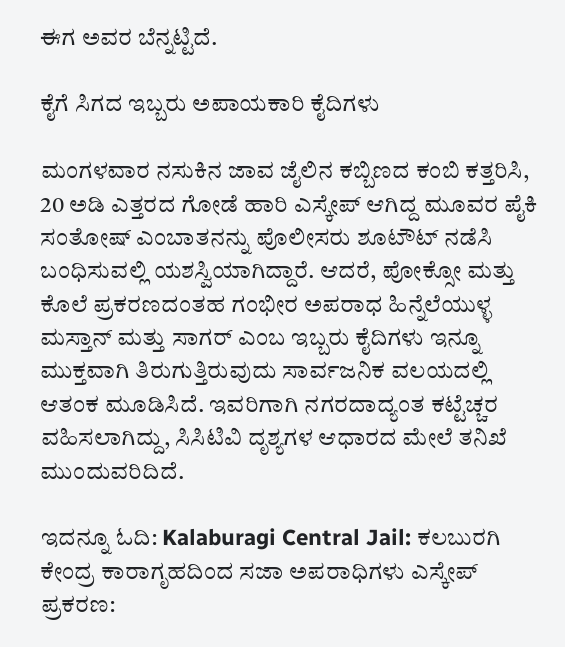ಈಗ ಅವರ ಬೆನ್ನಟ್ಟಿದೆ.

ಕೈಗೆ ಸಿಗದ ಇಬ್ಬರು ಅಪಾಯಕಾರಿ ಕೈದಿಗಳು

ಮಂಗಳವಾರ ನಸುಕಿನ ಜಾವ ಜೈಲಿನ ಕಬ್ಬಿಣದ ಕಂಬಿ ಕತ್ತರಿಸಿ, 20 ಅಡಿ ಎತ್ತರದ ಗೋಡೆ ಹಾರಿ ಎಸ್ಕೇಪ್ ಆಗಿದ್ದ ಮೂವರ ಪೈಕಿ ಸಂತೋಷ್ ಎಂಬಾತನನ್ನು ಪೊಲೀಸರು ಶೂಟೌಟ್ ನಡೆಸಿ ಬಂಧಿಸುವಲ್ಲಿ ಯಶಸ್ವಿಯಾಗಿದ್ದಾರೆ. ಆದರೆ, ಪೋಕ್ಸೋ ಮತ್ತು ಕೊಲೆ ಪ್ರಕರಣದಂತಹ ಗಂಭೀರ ಅಪರಾಧ ಹಿನ್ನೆಲೆಯುಳ್ಳ ಮಸ್ತಾನ್ ಮತ್ತು ಸಾಗರ್ ಎಂಬ ಇಬ್ಬರು ಕೈದಿಗಳು ಇನ್ನೂ ಮುಕ್ತವಾಗಿ ತಿರುಗುತ್ತಿರುವುದು ಸಾರ್ವಜನಿಕ ವಲಯದಲ್ಲಿ ಆತಂಕ ಮೂಡಿಸಿದೆ. ಇವರಿಗಾಗಿ ನಗರದಾದ್ಯಂತ ಕಟ್ಟೆಚ್ಚರ ವಹಿಸಲಾಗಿದ್ದು, ಸಿಸಿಟಿವಿ ದೃಶ್ಯಗಳ ಆಧಾರದ ಮೇಲೆ ತನಿಖೆ ಮುಂದುವರಿದಿದೆ.

ಇದನ್ನೂ ಓದಿ: Kalaburagi Central Jail: ಕಲಬುರಗಿ ಕೇಂದ್ರ ಕಾರಾಗೃಹದಿಂದ ಸಜಾ ಅಪರಾಧಿಗಳು ಎಸ್ಕೇಪ್ ಪ್ರಕರಣ: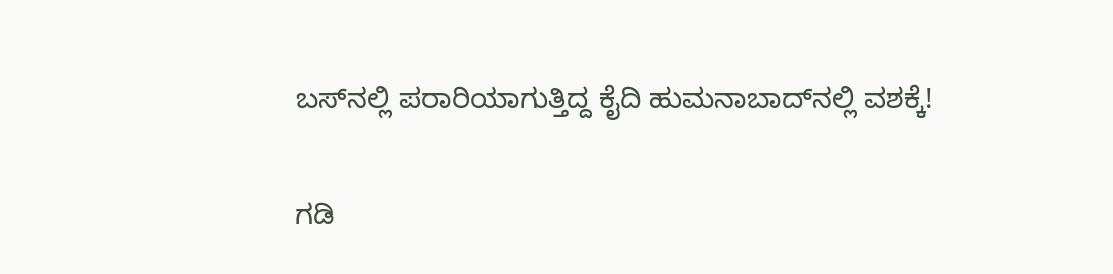ಬಸ್‌ನಲ್ಲಿ ಪರಾರಿಯಾಗುತ್ತಿದ್ದ ಕೈದಿ ಹುಮನಾಬಾದ್‌ನಲ್ಲಿ ವಶಕ್ಕೆ!

ಗಡಿ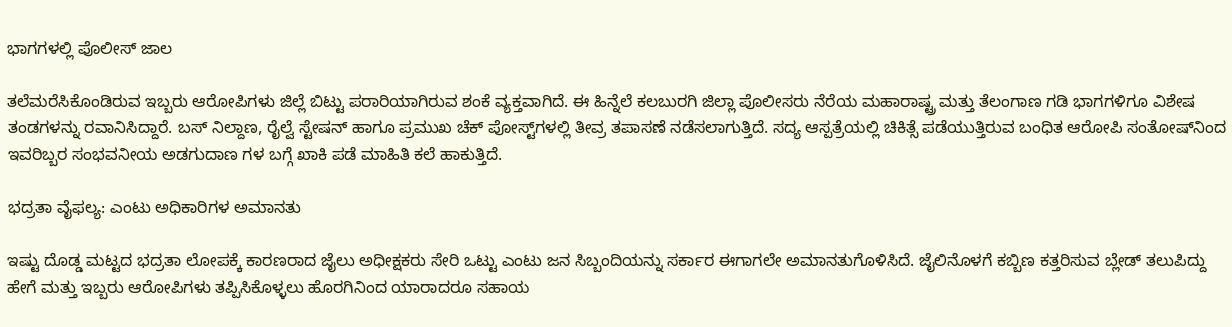ಭಾಗಗಳಲ್ಲಿ ಪೊಲೀಸ್ ಜಾಲ

ತಲೆಮರೆಸಿಕೊಂಡಿರುವ ಇಬ್ಬರು ಆರೋಪಿಗಳು ಜಿಲ್ಲೆ ಬಿಟ್ಟು ಪರಾರಿಯಾಗಿರುವ ಶಂಕೆ ವ್ಯಕ್ತವಾಗಿದೆ. ಈ ಹಿನ್ನೆಲೆ ಕಲಬುರಗಿ ಜಿಲ್ಲಾ ಪೊಲೀಸರು ನೆರೆಯ ಮಹಾರಾಷ್ಟ್ರ ಮತ್ತು ತೆಲಂಗಾಣ ಗಡಿ ಭಾಗಗಳಿಗೂ ವಿಶೇಷ ತಂಡಗಳನ್ನು ರವಾನಿಸಿದ್ದಾರೆ. ಬಸ್ ನಿಲ್ದಾಣ, ರೈಲ್ವೆ ಸ್ಟೇಷನ್ ಹಾಗೂ ಪ್ರಮುಖ ಚೆಕ್ ಪೋಸ್ಟ್‌ಗಳಲ್ಲಿ ತೀವ್ರ ತಪಾಸಣೆ ನಡೆಸಲಾಗುತ್ತಿದೆ. ಸದ್ಯ ಆಸ್ಪತ್ರೆಯಲ್ಲಿ ಚಿಕಿತ್ಸೆ ಪಡೆಯುತ್ತಿರುವ ಬಂಧಿತ ಆರೋಪಿ ಸಂತೋಷ್‌ನಿಂದ ಇವರಿಬ್ಬರ ಸಂಭವನೀಯ ಅಡಗುದಾಣ ಗಳ ಬಗ್ಗೆ ಖಾಕಿ ಪಡೆ ಮಾಹಿತಿ ಕಲೆ ಹಾಕುತ್ತಿದೆ.

ಭದ್ರತಾ ವೈಫಲ್ಯ: ಎಂಟು ಅಧಿಕಾರಿಗಳ ಅಮಾನತು

ಇಷ್ಟು ದೊಡ್ಡ ಮಟ್ಟದ ಭದ್ರತಾ ಲೋಪಕ್ಕೆ ಕಾರಣರಾದ ಜೈಲು ಅಧೀಕ್ಷಕರು ಸೇರಿ ಒಟ್ಟು ಎಂಟು ಜನ ಸಿಬ್ಬಂದಿಯನ್ನು ಸರ್ಕಾರ ಈಗಾಗಲೇ ಅಮಾನತುಗೊಳಿಸಿದೆ. ಜೈಲಿನೊಳಗೆ ಕಬ್ಬಿಣ ಕತ್ತರಿಸುವ ಬ್ಲೇಡ್ ತಲುಪಿದ್ದು ಹೇಗೆ ಮತ್ತು ಇಬ್ಬರು ಆರೋಪಿಗಳು ತಪ್ಪಿಸಿಕೊಳ್ಳಲು ಹೊರಗಿನಿಂದ ಯಾರಾದರೂ ಸಹಾಯ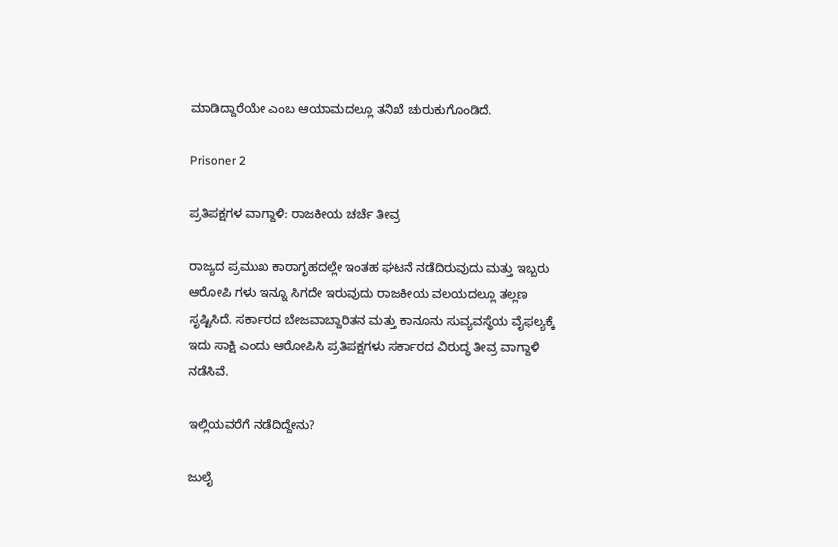ಮಾಡಿದ್ದಾರೆಯೇ ಎಂಬ ಆಯಾಮದಲ್ಲೂ ತನಿಖೆ ಚುರುಕುಗೊಂಡಿದೆ.

Prisoner 2

ಪ್ರತಿಪಕ್ಷಗಳ ವಾಗ್ದಾಳಿ: ರಾಜಕೀಯ ಚರ್ಚೆ ತೀವ್ರ

ರಾಜ್ಯದ ಪ್ರಮುಖ ಕಾರಾಗೃಹದಲ್ಲೇ ಇಂತಹ ಘಟನೆ ನಡೆದಿರುವುದು ಮತ್ತು ಇಬ್ಬರು ಆರೋಪಿ ಗಳು ಇನ್ನೂ ಸಿಗದೇ ಇರುವುದು ರಾಜಕೀಯ ವಲಯದಲ್ಲೂ ತಲ್ಲಣ ಸೃಷ್ಟಿಸಿದೆ. ಸರ್ಕಾರದ ಬೇಜವಾಬ್ದಾರಿತನ ಮತ್ತು ಕಾನೂನು ಸುವ್ಯವಸ್ಥೆಯ ವೈಫಲ್ಯಕ್ಕೆ ಇದು ಸಾಕ್ಷಿ ಎಂದು ಆರೋಪಿಸಿ ಪ್ರತಿಪಕ್ಷಗಳು ಸರ್ಕಾರದ ವಿರುದ್ಧ ತೀವ್ರ ವಾಗ್ದಾಳಿ ನಡೆಸಿವೆ.

ಇಲ್ಲಿಯವರೆಗೆ ನಡೆದಿದ್ದೇನು?

ಜುಲೈ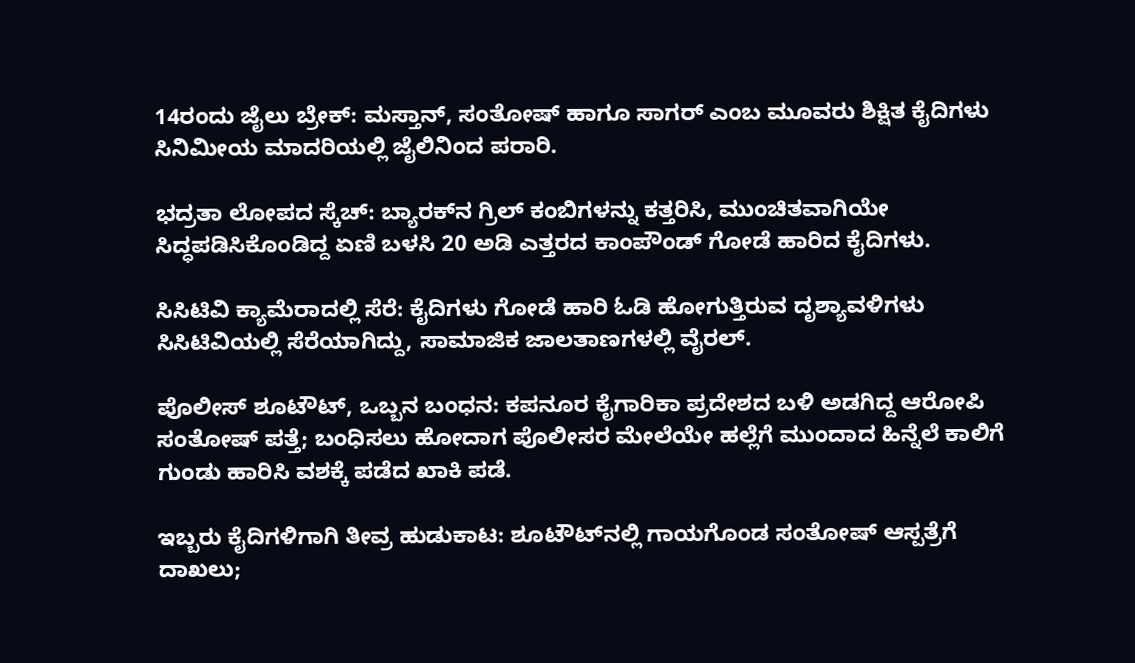14ರಂದು ಜೈಲು ಬ್ರೇಕ್: ಮಸ್ತಾನ್, ಸಂತೋಷ್ ಹಾಗೂ ಸಾಗರ್ ಎಂಬ ಮೂವರು ಶಿಕ್ಷಿತ ಕೈದಿಗಳು ಸಿನಿಮೀಯ ಮಾದರಿಯಲ್ಲಿ ಜೈಲಿನಿಂದ ಪರಾರಿ.

ಭದ್ರತಾ ಲೋಪದ ಸ್ಕೆಚ್: ಬ್ಯಾರಕ್‌ನ ಗ್ರಿಲ್ ಕಂಬಿಗಳನ್ನು ಕತ್ತರಿಸಿ, ಮುಂಚಿತವಾಗಿಯೇ ಸಿದ್ಧಪಡಿಸಿಕೊಂಡಿದ್ದ ಏಣಿ ಬಳಸಿ 20 ಅಡಿ ಎತ್ತರದ ಕಾಂಪೌಂಡ್ ಗೋಡೆ ಹಾರಿದ ಕೈದಿಗಳು.

ಸಿಸಿಟಿವಿ ಕ್ಯಾಮೆರಾದಲ್ಲಿ ಸೆರೆ: ಕೈದಿಗಳು ಗೋಡೆ ಹಾರಿ ಓಡಿ ಹೋಗುತ್ತಿರುವ ದೃಶ್ಯಾವಳಿಗಳು ಸಿಸಿಟಿವಿಯಲ್ಲಿ ಸೆರೆಯಾಗಿದ್ದು, ಸಾಮಾಜಿಕ ಜಾಲತಾಣಗಳಲ್ಲಿ ವೈರಲ್.

ಪೊಲೀಸ್ ಶೂಟೌಟ್, ಒಬ್ಬನ ಬಂಧನ: ಕಪನೂರ ಕೈಗಾರಿಕಾ ಪ್ರದೇಶದ ಬಳಿ ಅಡಗಿದ್ದ ಆರೋಪಿ ಸಂತೋಷ್ ಪತ್ತೆ; ಬಂಧಿಸಲು ಹೋದಾಗ ಪೊಲೀಸರ ಮೇಲೆಯೇ ಹಲ್ಲೆಗೆ ಮುಂದಾದ ಹಿನ್ನೆಲೆ ಕಾಲಿಗೆ ಗುಂಡು ಹಾರಿಸಿ ವಶಕ್ಕೆ ಪಡೆದ ಖಾಕಿ ಪಡೆ.

ಇಬ್ಬರು ಕೈದಿಗಳಿಗಾಗಿ ತೀವ್ರ ಹುಡುಕಾಟ: ಶೂಟೌಟ್‌ನಲ್ಲಿ ಗಾಯಗೊಂಡ ಸಂತೋಷ್ ಆಸ್ಪತ್ರೆಗೆ ದಾಖಲು;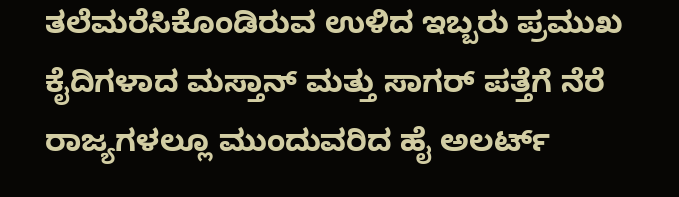ತಲೆಮರೆಸಿಕೊಂಡಿರುವ ಉಳಿದ ಇಬ್ಬರು ಪ್ರಮುಖ ಕೈದಿಗಳಾದ ಮಸ್ತಾನ್ ಮತ್ತು ಸಾಗರ್ ಪತ್ತೆಗೆ ನೆರೆ ರಾಜ್ಯಗಳಲ್ಲೂ ಮುಂದುವರಿದ ಹೈ ಅಲರ್ಟ್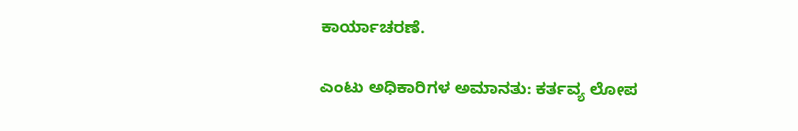ಕಾರ್ಯಾಚರಣೆ.

ಎಂಟು ಅಧಿಕಾರಿಗಳ ಅಮಾನತು: ಕರ್ತವ್ಯ ಲೋಪ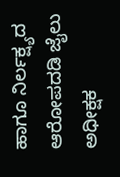ಹಾಗೂ ನಿರ್ಲಕ್ಷ್ಯದ ಆರೋಪದಡಿ ಜೈಲು ಅಧೀಕ್ಷಕ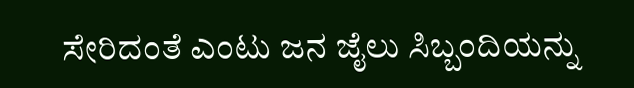ಸೇರಿದಂತೆ ಎಂಟು ಜನ ಜೈಲು ಸಿಬ್ಬಂದಿಯನ್ನು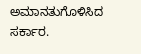ಅಮಾನತುಗೊಳಿಸಿದ ಸರ್ಕಾರ.